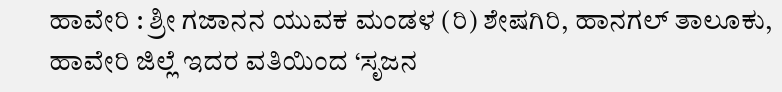ಹಾವೇರಿ : ಶ್ರೀ ಗಜಾನನ ಯುವಕ ಮಂಡಳ (ರಿ) ಶೇಷಗಿರಿ, ಹಾನಗಲ್ ತಾಲೂಕು, ಹಾವೇರಿ ಜಿಲ್ಲೆ ಇದರ ವತಿಯಿಂದ ‘ಸೃಜನ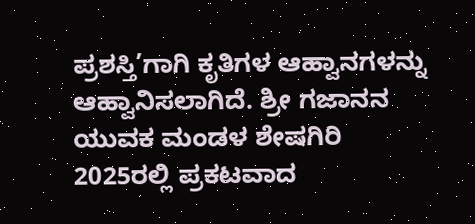ಪ್ರಶಸ್ತಿ’ಗಾಗಿ ಕೃತಿಗಳ ಆಹ್ವಾನಗಳನ್ನು ಆಹ್ವಾನಿಸಲಾಗಿದೆ. ಶ್ರೀ ಗಜಾನನ ಯುವಕ ಮಂಡಳ ಶೇಷಗಿರಿ 2025ರಲ್ಲಿ ಪ್ರಕಟವಾದ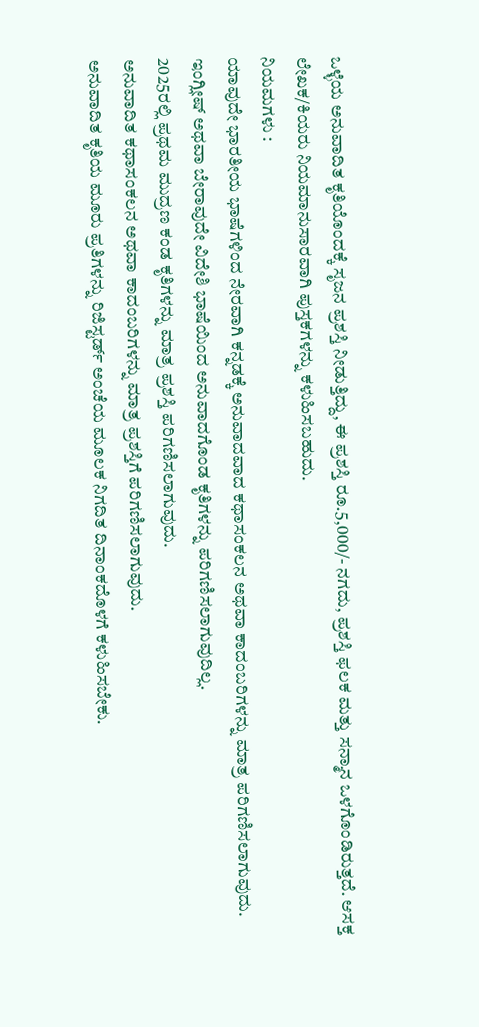ಒಳ್ಳೆಯ ಅನುವಾದಿತ ಕೃತಿಯೊಂದಕ್ಕೆ ಸೃಜನ ಪ್ರಶಸ್ತಿ ನೀಡುತ್ತಿದ್ದು, ಈ ಪ್ರಶಸ್ತಿ ರೂ.5,000/- ನಗದು, ಪ್ರಶಸ್ತಿ ಫಲಕ ಮತ್ತು ಸನ್ಮಾನ ಒಳಗೊಂಡಿರುತ್ತದೆ. ಆಸಕ್ತ ಲೇಖಕ/ಕಿಯರು ನಿಯಮಾನುಸಾರವಾಗಿ ಪುಸ್ತಕಗಳನ್ನು ಕಳುಹಿಸಬಹುದು.
ನಿಯಮಗಳು :
ಯಾವುದೇ ಭಾರತೀಯ ಭಾಷೆಗಳಿಂದ ನೇರವಾಗಿ ಕನ್ನಡಕ್ಕೆ ಅನುವಾದವಾದ ಕಥಾಸಂಕಲನ ಅಥವಾ ಕಾದಂಬರಿಗಳನ್ನು ಮಾತ್ರ ಪರಿಗಣಿಸಲಾಗುವುದು.
ಇಂಗ್ಲೀಷ್ ಅಥವಾ ಬೇರಾವುದೇ ವಿದೇಶಿ ಭಾಷೆಯಿಂದ ಅನುವಾದಗೊಂಡ ಕೃತಿಗಳನ್ನು ಪರಿಗಣಿಸಲಾಗುವುದಿಲ್ಲ.
2025ರಲ್ಲಿ ಪ್ರಥಮ ಮುದ್ರಣ ಕಂಡ ಕೃತಿಗಳನ್ನು ಮಾತ್ರ ಪ್ರಶಸ್ತಿ ಪರಿಗಣಿಸಲಾಗುವುದು.
ಅನುವಾದಿತ ಕಥಾಸಂಕಲನ ಅಥವಾ ಕಾದಂಬರಿಗಳನ್ನು ಮಾತ್ರ ಪ್ರಶಸ್ತಿಗೆ ಪರಿಗಣಿಸಲಾಗುವುದು.
ಅನುವಾದಿತ ಕೃತಿಯ ಮೂರು ಪ್ರತಿಗಳನ್ನು ರಿಜಿಸ್ಟರ್ಡ್ ಅಂಚೆಯ ಮೂಲಕ ನಿಗದಿತ ದಿನಾಂಕದೊಳಗೆ ಕಳುಹಿಸಬೇಕು.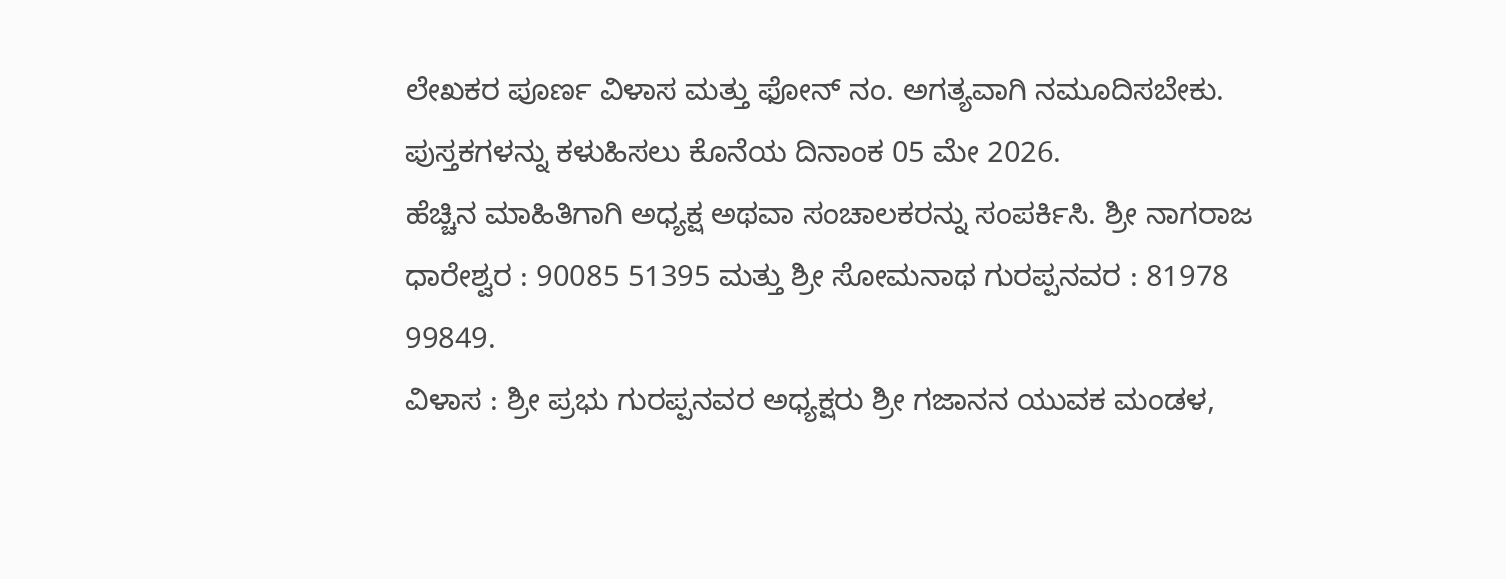ಲೇಖಕರ ಪೂರ್ಣ ವಿಳಾಸ ಮತ್ತು ಫೋನ್ ನಂ. ಅಗತ್ಯವಾಗಿ ನಮೂದಿಸಬೇಕು.
ಪುಸ್ತಕಗಳನ್ನು ಕಳುಹಿಸಲು ಕೊನೆಯ ದಿನಾಂಕ 05 ಮೇ 2026.
ಹೆಚ್ಚಿನ ಮಾಹಿತಿಗಾಗಿ ಅಧ್ಯಕ್ಷ ಅಥವಾ ಸಂಚಾಲಕರನ್ನು ಸಂಪರ್ಕಿಸಿ. ಶ್ರೀ ನಾಗರಾಜ ಧಾರೇಶ್ವರ : 90085 51395 ಮತ್ತು ಶ್ರೀ ಸೋಮನಾಥ ಗುರಪ್ಪನವರ : 81978 99849.
ವಿಳಾಸ : ಶ್ರೀ ಪ್ರಭು ಗುರಪ್ಪನವರ ಅಧ್ಯಕ್ಷರು ಶ್ರೀ ಗಜಾನನ ಯುವಕ ಮಂಡಳ,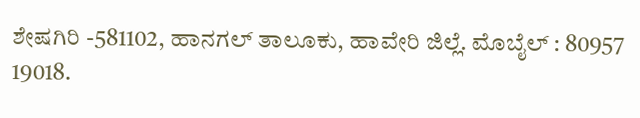ಶೇಷಗಿರಿ -581102, ಹಾನಗಲ್ ತಾಲೂಕು, ಹಾವೇರಿ ಜಿಲ್ಲೆ. ಮೊಬೈಲ್ : 80957 19018.